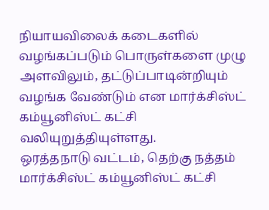நியாயவிலைக் கடைகளில் வழங்கப்படும் பொருள்களை முழு அளவிலும், தட்டுப்பாடின்றியும் வழங்க வேண்டும் என மார்க்சிஸ்ட் கம்யூனிஸ்ட் கட்சி வலியுறுத்தியுள்ளது.
ஒரத்தநாடு வட்டம், தெற்கு நத்தம் மார்க்சிஸ்ட் கம்யூனிஸ்ட் கட்சி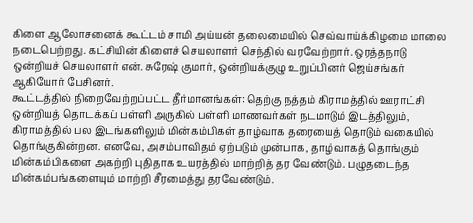கிளை ஆலோசனைக் கூட்டம் சாமி அய்யன் தலைமையில் செவ்வாய்க்கிழமை மாலை நடைபெற்றது. கட்சியின் கிளைச் செயலாளர் செந்தில் வரவேற்றார். ஒரத்தநாடு ஒன்றியச் செயலாளர் என். சுரேஷ் குமார், ஒன்றியக்குழு உறுப்பினர் ஜெய்சங்கர் ஆகியோர் பேசினர்.
கூட்டத்தில் நிறைவேற்றப்பட்ட தீர்மானங்கள்: தெற்கு நத்தம் கிராமத்தில் ஊராட்சி ஒன்றியத் தொடக்கப் பள்ளி அருகில் பள்ளி மாணவர்கள் நடமாடும் இடத்திலும், கிராமத்தில் பல இடங்களிலும் மின்கம்பிகள் தாழ்வாக தரையைத் தொடும் வகையில் தொங்குகின்றன. எனவே, அசம்பாவிதம் ஏற்படும் முன்பாக, தாழ்வாகத் தொங்கும் மின்கம்பிகளை அகற்றி புதிதாக உயரத்தில் மாற்றித் தர வேண்டும். பழுதடைந்த மின்கம்பங்களையும் மாற்றி சீரமைத்து தரவேண்டும்.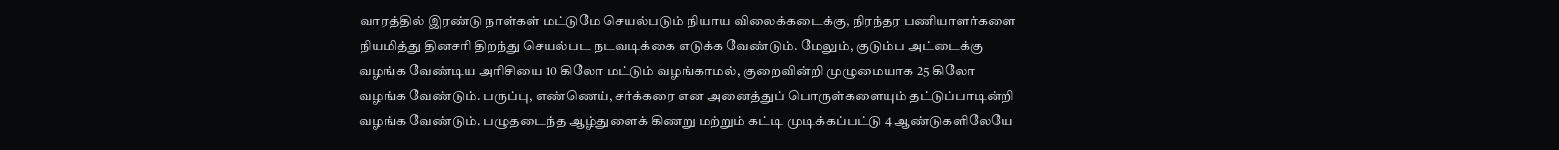வாரத்தில் இரண்டு நாள்கள் மட்டுமே செயல்படும் நியாய விலைக்கடைக்கு, நிரந்தர பணியாளர்களை நியமித்து தினசரி திறந்து செயல்பட நடவடிக்கை எடுக்க வேண்டும். மேலும், குடும்ப அட்டைக்கு வழங்க வேண்டிய அரிசியை 10 கிலோ மட்டும் வழங்காமல், குறைவின்றி முழுமையாக 25 கிலோ வழங்க வேண்டும். பருப்பு, எண்ணெய், சர்க்கரை என அனைத்துப் பொருள்களையும் தட்டுப்பாடின்றி வழங்க வேண்டும். பழுதடைந்த ஆழ்துளைக் கிணறு மற்றும் கட்டி முடிக்கப்பட்டு 4 ஆண்டுகளிலேயே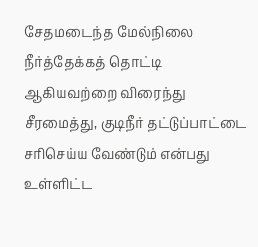சேதமடைந்த மேல்நிலை நீர்த்தேக்கத் தொட்டி ஆகியவற்றை விரைந்து சீரமைத்து, குடிநீர் தட்டுப்பாட்டை சரிசெய்ய வேண்டும் என்பது உள்ளிட்ட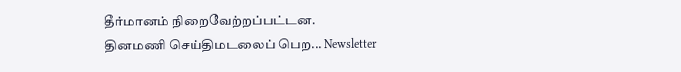தீர்மானம் நிறைவேற்றப்பட்டன.
தினமணி செய்திமடலைப் பெற... Newsletter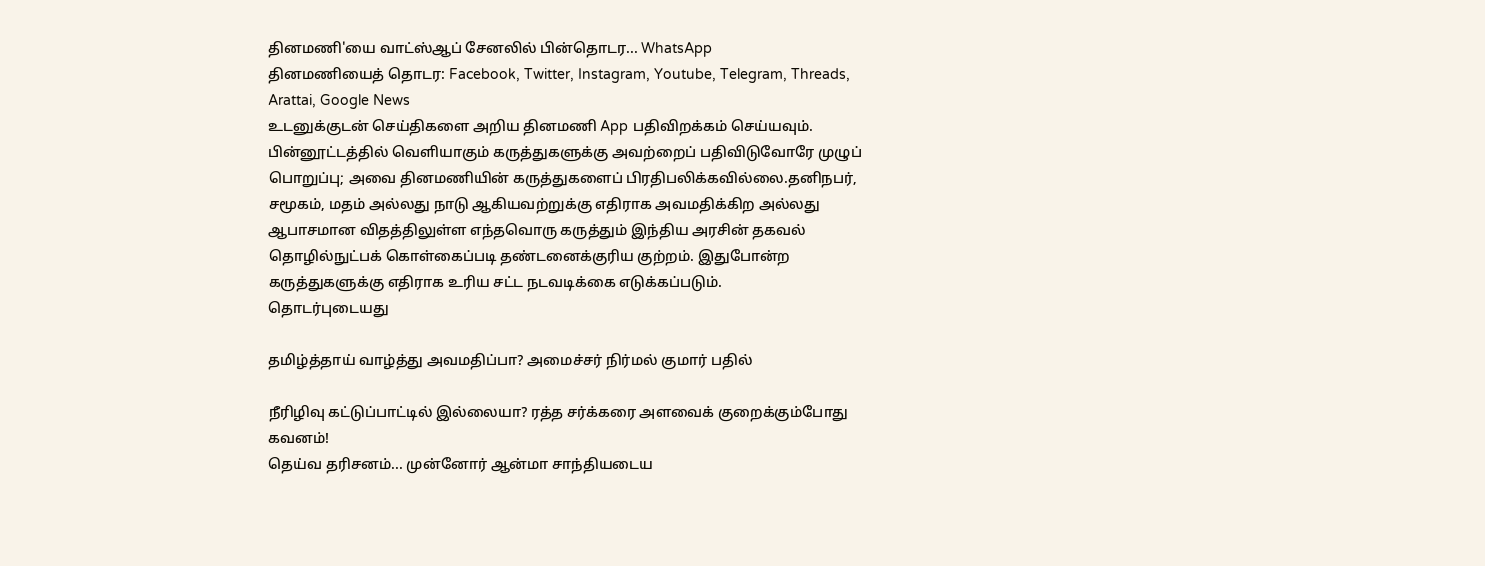தினமணி'யை வாட்ஸ்ஆப் சேனலில் பின்தொடர... WhatsApp
தினமணியைத் தொடர: Facebook, Twitter, Instagram, Youtube, Telegram, Threads, Arattai, Google News
உடனுக்குடன் செய்திகளை அறிய தினமணி App பதிவிறக்கம் செய்யவும்.
பின்னூட்டத்தில் வெளியாகும் கருத்துகளுக்கு அவற்றைப் பதிவிடுவோரே முழுப் பொறுப்பு; அவை தினமணியின் கருத்துகளைப் பிரதிபலிக்கவில்லை.தனிநபர், சமூகம், மதம் அல்லது நாடு ஆகியவற்றுக்கு எதிராக அவமதிக்கிற அல்லது ஆபாசமான விதத்திலுள்ள எந்தவொரு கருத்தும் இந்திய அரசின் தகவல் தொழில்நுட்பக் கொள்கைப்படி தண்டனைக்குரிய குற்றம். இதுபோன்ற கருத்துகளுக்கு எதிராக உரிய சட்ட நடவடிக்கை எடுக்கப்படும்.
தொடர்புடையது

தமிழ்த்தாய் வாழ்த்து அவமதிப்பா? அமைச்சர் நிர்மல் குமார் பதில்

நீரிழிவு கட்டுப்பாட்டில் இல்லையா? ரத்த சர்க்கரை அளவைக் குறைக்கும்போது கவனம்!
தெய்வ தரிசனம்... முன்னோர் ஆன்மா சாந்தியடைய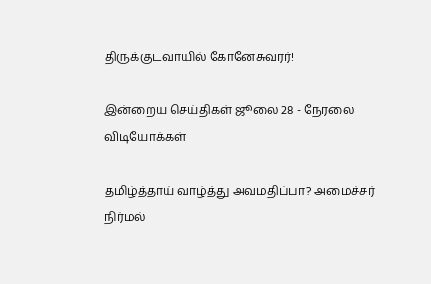திருக்குடவாயில் கோனேசுவரர்!

இன்றைய செய்திகள் ஜூலை 28 - நேரலை
விடியோக்கள்

தமிழ்த்தாய் வாழ்த்து அவமதிப்பா? அமைச்சர் நிர்மல்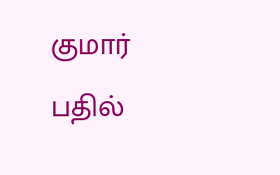குமார் பதில்